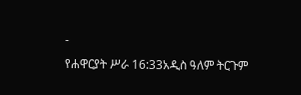-
የሐዋርያት ሥራ 16:33አዲስ ዓለም ትርጉም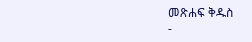መጽሐፍ ቅዱስ
-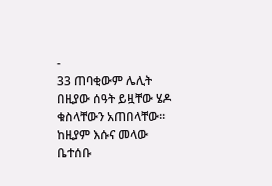-
33 ጠባቂውም ሌሊት በዚያው ሰዓት ይዟቸው ሄዶ ቁስላቸውን አጠበላቸው። ከዚያም እሱና መላው ቤተሰቡ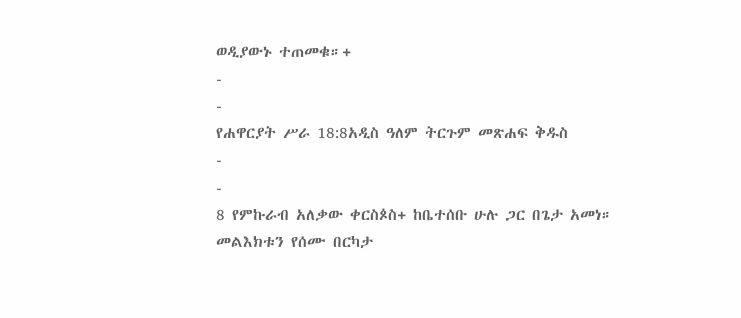ወዲያውኑ ተጠመቁ።+
-
-
የሐዋርያት ሥራ 18:8አዲስ ዓለም ትርጉም መጽሐፍ ቅዱስ
-
-
8 የምኩራብ አለቃው ቀርስጶስ+ ከቤተሰቡ ሁሉ ጋር በጌታ አመነ። መልእክቱን የሰሙ በርካታ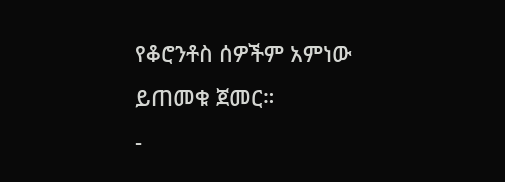የቆሮንቶስ ሰዎችም አምነው ይጠመቁ ጀመር።
-